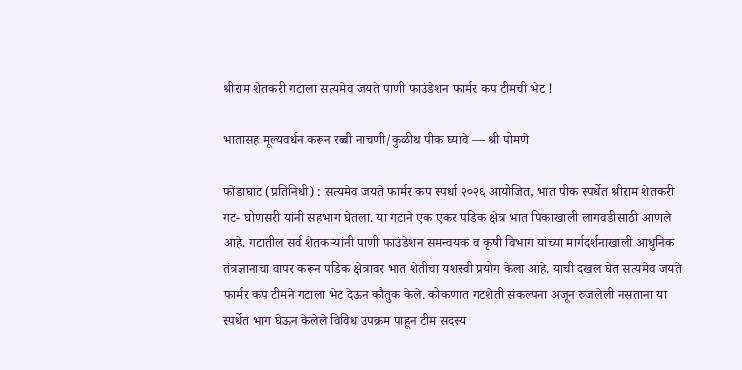श्रीराम शेतकरी गटाला सत्यमेव जयते पाणी फाउंडेशन फार्मर कप टीमची भेट !

भातासह मूल्यवर्धन करून रब्बी नाचणी/कुळीथ पीक घ्यावे — श्री पोमणे

फोंडाघाट (प्रतिनिधी) : सत्यमेव जयते फार्मर कप स्पर्धा २०२६ आयोजित, भात पीक स्पर्धेत श्रीराम शेतकरी गट- घोणसरी यांनी सहभाग घेतला. या गटाने एक एकर पडिक क्षेत्र भात पिकाखाली लागवडीसाठी आणले आहे. गटातील सर्व शेतकऱ्यांनी पाणी फाउंडेशन समन्वयक व कृषी विभाग यांच्या मार्गदर्शनाखाली आधुनिक तंत्रज्ञानाचा वापर करून पडिक क्षेत्रावर भात शेतीचा यशस्वी प्रयोग केला आहे. याची दखल घेत सत्यमेव जयते फार्मर कप टीमने गटाला भेट देऊन कौतुक केले. कोकणात गटशेती संकल्पना अजून रुजलेली नसताना या स्पर्धेत भाग घेऊन केलेले विविध उपक्रम पाहून टीम सदस्य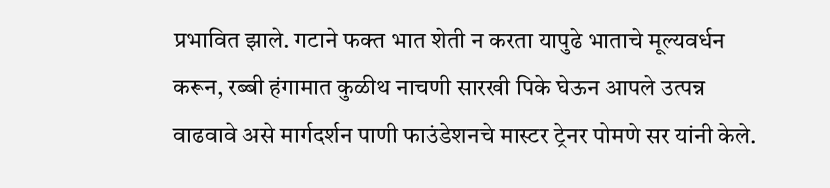प्रभावित झाले. गटाने फक्त भात शेती न करता यापुढे भाताचे मूल्यवर्धन करून, रब्बी हंगामात कुळीथ नाचणी सारखी पिके घेऊन आपले उत्पन्न वाढवावे असे मार्गदर्शन पाणी फाउंडेशनचे मास्टर ट्रेनर पोमणे सर यांनी केले.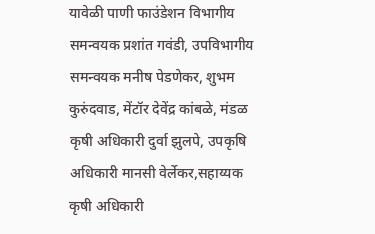यावेळी पाणी फाउंडेशन विभागीय समन्वयक प्रशांत गवंडी, उपविभागीय समन्वयक मनीष पेडणेकर, शुभम कुरुंदवाड, मेंटॉर देवेंद्र कांबळे, मंडळ कृषी अधिकारी दुर्वा झुलपे, उपकृषि अधिकारी मानसी वेर्लेकर,सहाय्यक कृषी अधिकारी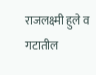राजलक्ष्मी हुले व गटातील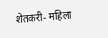शेतकरी- महिला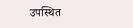उपस्थित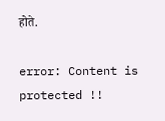होते.

error: Content is protected !!